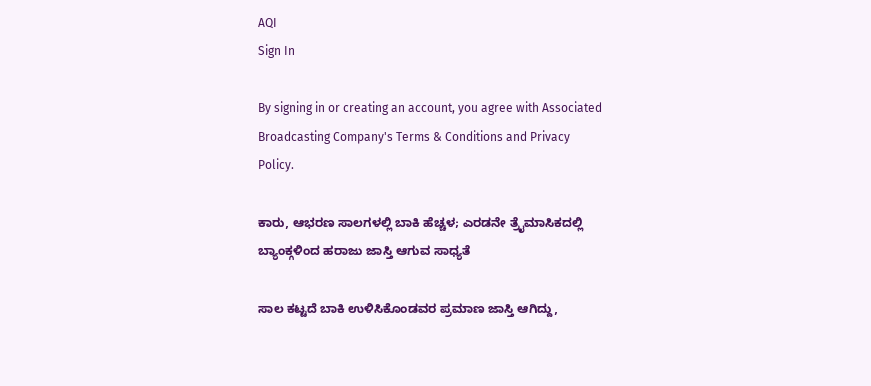AQI
Sign In

By signing in or creating an account, you agree with Associated Broadcasting Company's Terms & Conditions and Privacy Policy.

ಕಾರು, ಆಭರಣ ಸಾಲಗಳಲ್ಲಿ ಬಾಕಿ ಹೆಚ್ಚಳ; ಎರಡನೇ ತ್ರೈಮಾಸಿಕದಲ್ಲಿ ಬ್ಯಾಂಕ್ಗಳಿಂದ ಹರಾಜು ಜಾಸ್ತಿ ಆಗುವ ಸಾಧ್ಯತೆ

ಸಾಲ ಕಟ್ಟದೆ ಬಾಕಿ ಉಳಿಸಿಕೊಂಡವರ ಪ್ರಮಾಣ ಜಾಸ್ತಿ ಆಗಿದ್ದು,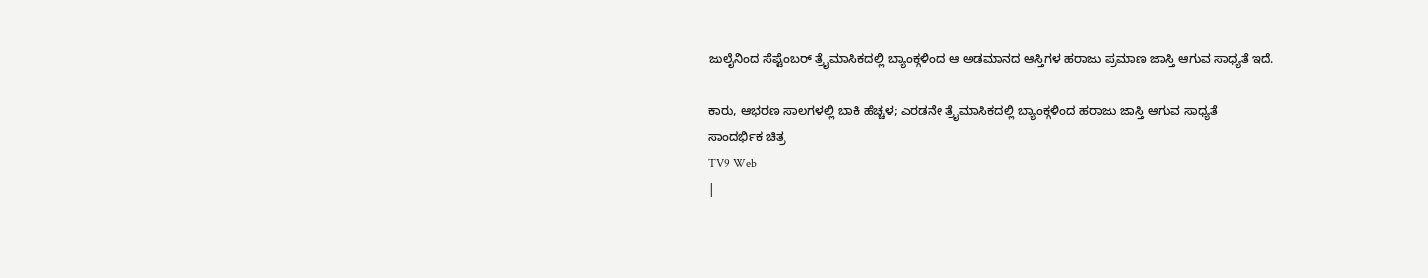ಜುಲೈನಿಂದ ಸೆಪ್ಟೆಂಬರ್ ತ್ರೈಮಾಸಿಕದಲ್ಲಿ ಬ್ಯಾಂಕ್ಗಳಿಂದ ಆ ಅಡಮಾನದ ಆಸ್ತಿಗಳ ಹರಾಜು ಪ್ರಮಾಣ ಜಾಸ್ತಿ ಆಗುವ ಸಾಧ್ಯತೆ ಇದೆ.

ಕಾರು, ಆಭರಣ ಸಾಲಗಳಲ್ಲಿ ಬಾಕಿ ಹೆಚ್ಚಳ; ಎರಡನೇ ತ್ರೈಮಾಸಿಕದಲ್ಲಿ ಬ್ಯಾಂಕ್ಗಳಿಂದ ಹರಾಜು ಜಾಸ್ತಿ ಆಗುವ ಸಾಧ್ಯತೆ
ಸಾಂದರ್ಭಿಕ ಚಿತ್ರ
TV9 Web
|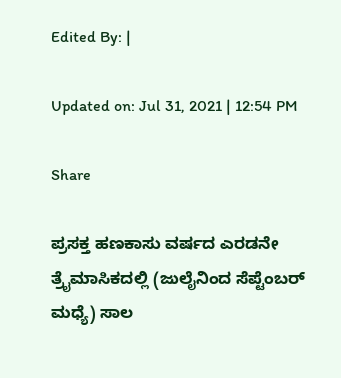Edited By: |

Updated on: Jul 31, 2021 | 12:54 PM

Share

ಪ್ರಸಕ್ತ ಹಣಕಾಸು ವರ್ಷದ ಎರಡನೇ ತ್ರೈಮಾಸಿಕದಲ್ಲಿ (ಜುಲೈನಿಂದ ಸೆಪ್ಟೆಂಬರ್ ಮಧ್ಯೆ) ಸಾಲ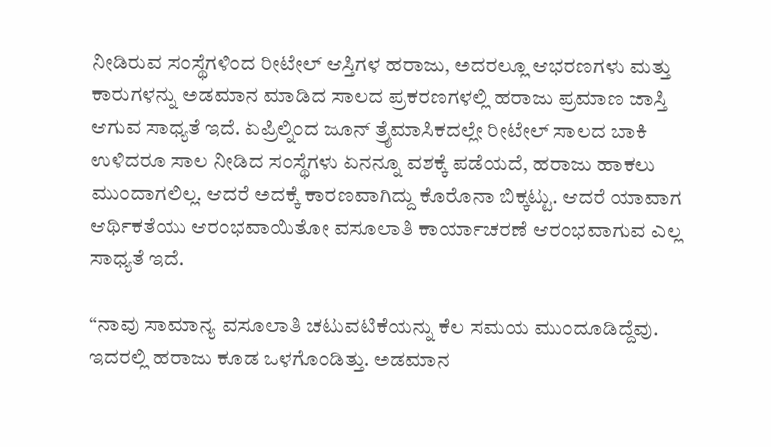ನೀಡಿರುವ ಸಂಸ್ಥೆಗಳಿಂದ ರೀಟೇಲ್ ಆಸ್ತಿಗಳ ಹರಾಜು, ಅದರಲ್ಲೂ ಆಭರಣಗಳು ಮತ್ತು ಕಾರುಗಳನ್ನು ಅಡಮಾನ ಮಾಡಿದ ಸಾಲದ ಪ್ರಕರಣಗಳಲ್ಲಿ ಹರಾಜು ಪ್ರಮಾಣ ಜಾಸ್ತಿ ಆಗುವ ಸಾಧ್ಯತೆ ಇದೆ. ಏಪ್ರಿಲ್ನಿಂದ ಜೂನ್ ತ್ರೈಮಾಸಿಕದಲ್ಲೇ ರೀಟೇಲ್ ಸಾಲದ ಬಾಕಿ ಉಳಿದರೂ ಸಾಲ ನೀಡಿದ ಸಂಸ್ಥೆಗಳು ಏನನ್ನೂ ವಶಕ್ಕೆ ಪಡೆಯದೆ, ಹರಾಜು ಹಾಕಲು ಮುಂದಾಗಲಿಲ್ಲ. ಆದರೆ ಅದಕ್ಕೆ ಕಾರಣವಾಗಿದ್ದು ಕೊರೊನಾ ಬಿಕ್ಕಟ್ಟು. ಆದರೆ ಯಾವಾಗ ಆರ್ಥಿಕತೆಯು ಆರಂಭವಾಯಿತೋ ವಸೂಲಾತಿ ಕಾರ್ಯಾಚರಣೆ ಆರಂಭವಾಗುವ ಎಲ್ಲ ಸಾಧ್ಯತೆ ಇದೆ.

“ನಾವು ಸಾಮಾನ್ಯ ವಸೂಲಾತಿ ಚಟುವಟಿಕೆಯನ್ನು ಕೆಲ ಸಮಯ ಮುಂದೂಡಿದ್ದೆವು. ಇದರಲ್ಲಿ ಹರಾಜು ಕೂಡ ಒಳಗೊಂಡಿತ್ತು. ಅಡಮಾನ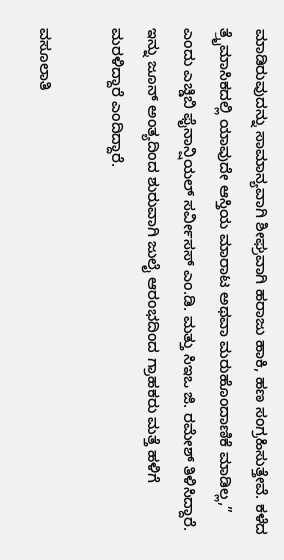ಮಾಡಿರುವುದನ್ನು ಸಾಮಾನ್ಯವಾಗಿ ಶೀಘ್ರವಾಗಿ ಹರಾಜು ಹಾಕಿ, ಹಣ ಸಂಗ್ರಹಿಸುತ್ತೇವೆ. ಕಳೆದ ತ್ರೈಮಾಸಿಕದಲ್ಲಿ ಯಾವುದೇ ಆಸ್ತಿಯ ಮಾರಾಟ ಅಥವಾ ಮರುಹೊಂದಾಣಿಕೆ ಮಾಡಿಲ್ಲ,” ಎಂದು ಎಚ್ಡಿಬಿ ಫೈನಾನ್ಷಿಯಲ್ ಸರ್ವೀಸಸ್ ಎಂ.ಡಿ. ಮತ್ತು ಸಿಇಒ ಜಿ. ರಮೇಶ್ ತಿಳಿಸಿದ್ದಾರೆ. ಇನ್ನು ಜೂನ್ ಅಂತ್ಯದಿಂದ ಶುರುವಾಗಿ ಜುಲೈ ಆರಂಭದಿಂದ ಗ್ರಾಹಕರು ಮತ್ತೆ ಹಳಿಗೆ ಮರಳಿದ್ದಾರೆ ಎಂದಿದ್ದಾರೆ.

ವಸೂಲಾತಿ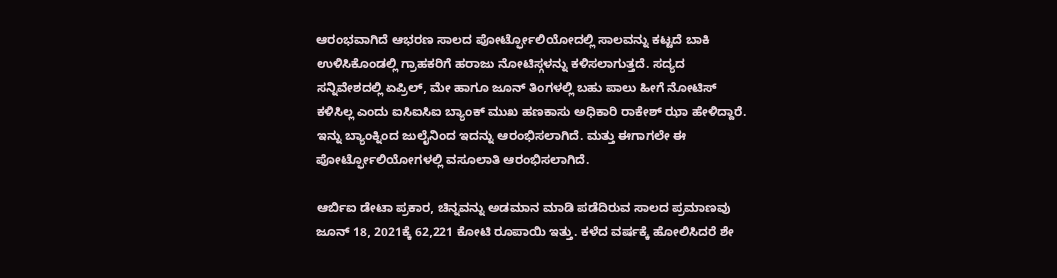ಆರಂಭವಾಗಿದೆ ಆಭರಣ ಸಾಲದ ಪೋರ್ಟ್ಫೋಲಿಯೋದಲ್ಲಿ ಸಾಲವನ್ನು ಕಟ್ಟದೆ ಬಾಕಿ ಉಳಿಸಿಕೊಂಡಲ್ಲಿ ಗ್ರಾಹಕರಿಗೆ ಹರಾಜು ನೋಟಿಸ್ಗಳನ್ನು ಕಳಿಸಲಾಗುತ್ತದೆ. ಸದ್ಯದ ಸನ್ನಿವೇಶದಲ್ಲಿ ಏಪ್ರಿಲ್, ಮೇ ಹಾಗೂ ಜೂನ್ ತಿಂಗಳಲ್ಲಿ ಬಹು ಪಾಲು ಹೀಗೆ ನೋಟಿಸ್ ಕಳಿಸಿಲ್ಲ ಎಂದು ಐಸಿಐಸಿಐ ಬ್ಯಾಂಕ್ ಮುಖ ಹಣಕಾಸು ಅಧಿಕಾರಿ ರಾಕೇಶ್ ಝಾ ಹೇಳಿದ್ದಾರೆ. ಇನ್ನು ಬ್ಯಾಂಕ್ನಿಂದ ಜುಲೈನಿಂದ ಇದನ್ನು ಆರಂಭಿಸಲಾಗಿದೆ. ಮತ್ತು ಈಗಾಗಲೇ ಈ ಪೋರ್ಟ್ಫೋಲಿಯೋಗಳಲ್ಲಿ ವಸೂಲಾತಿ ಆರಂಭಿಸಲಾಗಿದೆ.

ಆರ್ಬಿಐ ಡೇಟಾ ಪ್ರಕಾರ, ಚಿನ್ನವನ್ನು ಅಡಮಾನ ಮಾಡಿ ಪಡೆದಿರುವ ಸಾಲದ ಪ್ರಮಾಣವು ಜೂನ್ 18, 2021ಕ್ಕೆ 62,221 ಕೋಟಿ ರೂಪಾಯಿ ಇತ್ತು. ಕಳೆದ ವರ್ಷಕ್ಕೆ ಹೋಲಿಸಿದರೆ ಶೇ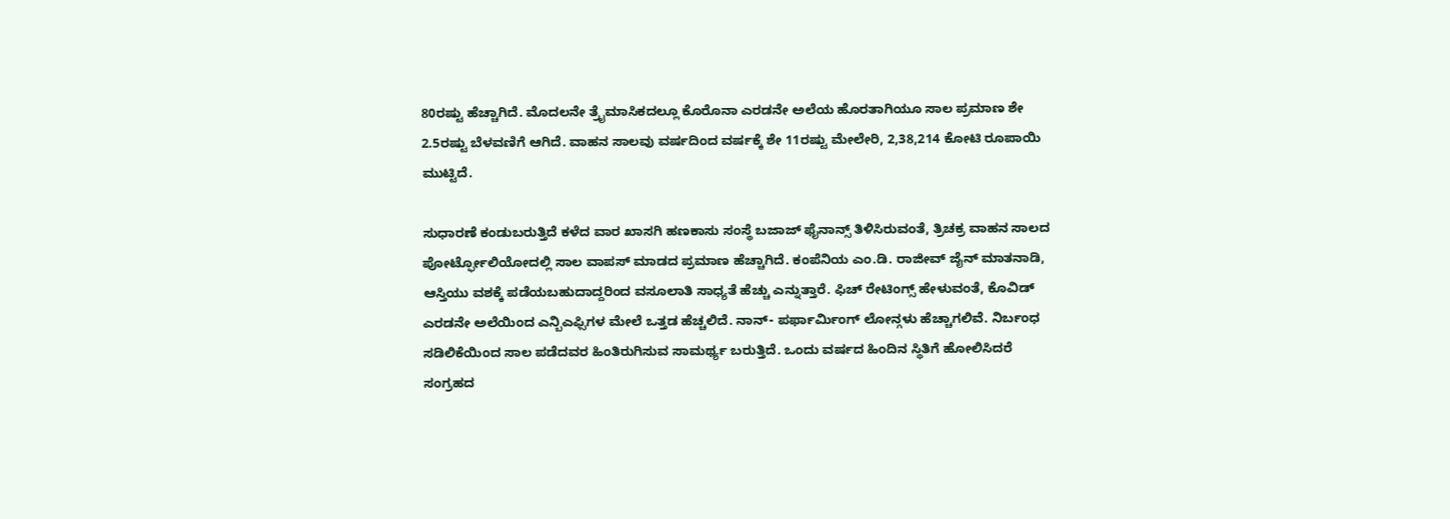80ರಷ್ಟು ಹೆಚ್ಚಾಗಿದೆ. ಮೊದಲನೇ ತ್ರೈಮಾಸಿಕದಲ್ಲೂ ಕೊರೊನಾ ಎರಡನೇ ಅಲೆಯ ಹೊರತಾಗಿಯೂ ಸಾಲ ಪ್ರಮಾಣ ಶೇ 2.5ರಷ್ಟು ಬೆಳವಣಿಗೆ ಆಗಿದೆ. ವಾಹನ ಸಾಲವು ವರ್ಷದಿಂದ ವರ್ಷಕ್ಕೆ ಶೇ 11ರಷ್ಟು ಮೇಲೇರಿ, 2,38,214 ಕೋಟಿ ರೂಪಾಯಿ ಮುಟ್ಟಿದೆ.

ಸುಧಾರಣೆ ಕಂಡುಬರುತ್ತಿದೆ ಕಳೆದ ವಾರ ಖಾಸಗಿ ಹಣಕಾಸು ಸಂಸ್ಥೆ ಬಜಾಜ್ ಫೈನಾನ್ಸ್ ತಿಳಿಸಿರುವಂತೆ, ತ್ರಿಚಕ್ರ ವಾಹನ ಸಾಲದ ಪೋರ್ಟ್ಫೋಲಿಯೋದಲ್ಲಿ ಸಾಲ ವಾಪಸ್ ಮಾಡದ ಪ್ರಮಾಣ ಹೆಚ್ಚಾಗಿದೆ. ಕಂಪೆನಿಯ ಎಂ.ಡಿ. ರಾಜೀವ್ ಜೈನ್ ಮಾತನಾಡಿ, ಆಸ್ತಿಯು ವಶಕ್ಕೆ ಪಡೆಯಬಹುದಾದ್ದರಿಂದ ವಸೂಲಾತಿ ಸಾಧ್ಯತೆ ಹೆಚ್ಚು ಎನ್ನುತ್ತಾರೆ. ಫಿಚ್ ರೇಟಿಂಗ್ಸ್ ಹೇಳುವಂತೆ, ಕೊವಿಡ್ ಎರಡನೇ ಅಲೆಯಿಂದ ಎನ್ಬಿಎಫ್ಸಿಗಳ ಮೇಲೆ ಒತ್ತಡ ಹೆಚ್ಚಲಿದೆ. ನಾನ್- ಪರ್ಫಾರ್ಮಿಂಗ್ ಲೋನ್ಗಳು ಹೆಚ್ಚಾಗಲಿವೆ. ನಿರ್ಬಂಧ ಸಡಿಲಿಕೆಯಿಂದ ಸಾಲ ಪಡೆದವರ ಹಿಂತಿರುಗಿಸುವ ಸಾಮರ್ಥ್ಯ ಬರುತ್ತಿದೆ. ಒಂದು ವರ್ಷದ ಹಿಂದಿನ ಸ್ಥಿತಿಗೆ ಹೋಲಿಸಿದರೆ ಸಂಗ್ರಹದ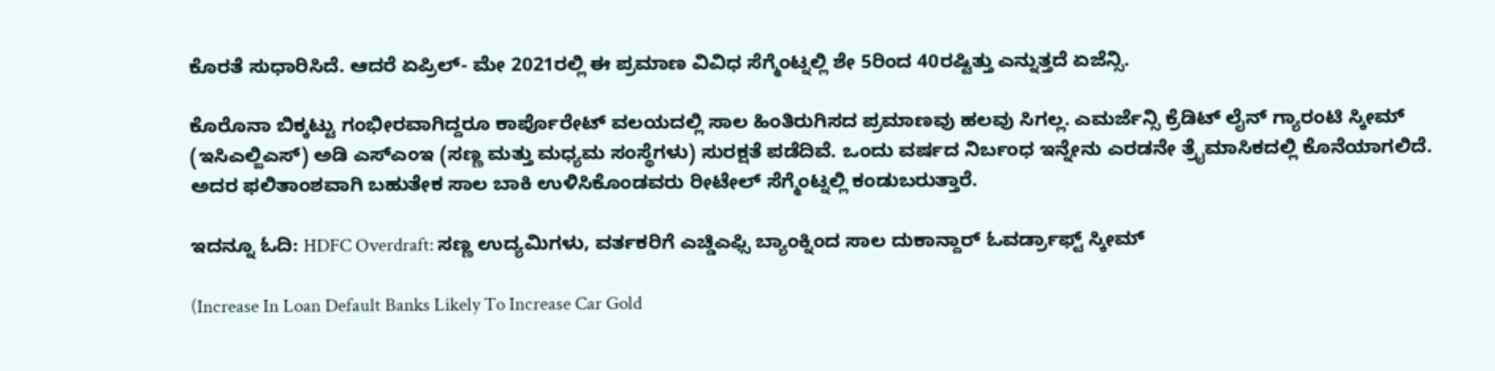ಕೊರತೆ ಸುಧಾರಿಸಿದೆ. ಆದರೆ ಏಪ್ರಿಲ್- ಮೇ 2021ರಲ್ಲಿ ಈ ಪ್ರಮಾಣ ವಿವಿಧ ಸೆಗ್ಮೆಂಟ್ನಲ್ಲಿ ಶೇ 5ರಿಂದ 40ರಷ್ಟಿತ್ತು ಎನ್ನುತ್ತದೆ ಏಜೆನ್ಸಿ.

ಕೊರೊನಾ ಬಿಕ್ಕಟ್ಟು ಗಂಭೀರವಾಗಿದ್ದರೂ ಕಾರ್ಪೊರೇಟ್ ವಲಯದಲ್ಲಿ ಸಾಲ ಹಿಂತಿರುಗಿಸದ ಪ್ರಮಾಣವು ಹಲವು ಸಿಗಲ್ಲ. ಎಮರ್ಜೆನ್ಸಿ ಕ್ರೆಡಿಟ್ ಲೈನ್ ಗ್ಯಾರಂಟಿ ಸ್ಕೀಮ್ (ಇಸಿಎಲ್ಜಿಎಸ್) ಅಡಿ ಎಸ್ಎಂಇ (ಸಣ್ಣ ಮತ್ತು ಮಧ್ಯಮ ಸಂಸ್ಥೆಗಳು) ಸುರಕ್ಷತೆ ಪಡೆದಿವೆ. ಒಂದು ವರ್ಷದ ನಿರ್ಬಂಧ ಇನ್ನೇನು ಎರಡನೇ ತ್ರೈಮಾಸಿಕದಲ್ಲಿ ಕೊನೆಯಾಗಲಿದೆ. ಅದರ ಫಲಿತಾಂಶವಾಗಿ ಬಹುತೇಕ ಸಾಲ ಬಾಕಿ ಉಳಿಸಿಕೊಂಡವರು ರೀಟೇಲ್ ಸೆಗ್ಮೆಂಟ್ನಲ್ಲಿ ಕಂಡುಬರುತ್ತಾರೆ.

ಇದನ್ನೂ ಓದಿ: HDFC Overdraft: ಸಣ್ಣ ಉದ್ಯಮಿಗಳು, ವರ್ತಕರಿಗೆ ಎಚ್ಡಿಎಫ್ಸಿ ಬ್ಯಾಂಕ್ನಿಂದ ಸಾಲ ದುಕಾನ್ದಾರ್ ಓವರ್ಡ್ರಾಫ್ಟ್ ಸ್ಕೀಮ್

(Increase In Loan Default Banks Likely To Increase Car Gold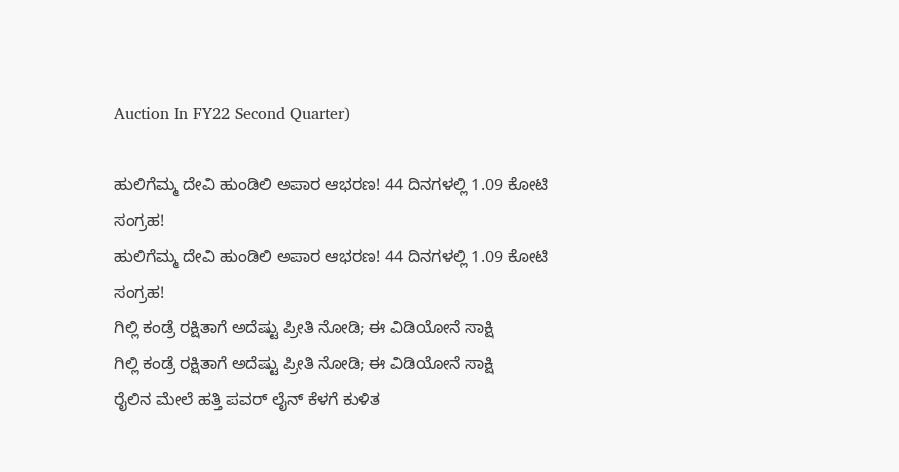Auction In FY22 Second Quarter)

ಹುಲಿಗೆಮ್ಮ ದೇವಿ ಹುಂಡಿಲಿ ಅಪಾರ ಆಭರಣ! 44 ದಿನಗಳಲ್ಲಿ 1.09 ಕೋಟಿ ಸಂಗ್ರಹ!
ಹುಲಿಗೆಮ್ಮ ದೇವಿ ಹುಂಡಿಲಿ ಅಪಾರ ಆಭರಣ! 44 ದಿನಗಳಲ್ಲಿ 1.09 ಕೋಟಿ ಸಂಗ್ರಹ!
ಗಿಲ್ಲಿ ಕಂಡ್ರೆ ರಕ್ಷಿತಾಗೆ ಅದೆಷ್ಟು ಪ್ರೀತಿ ನೋಡಿ; ಈ ವಿಡಿಯೋನೆ ಸಾಕ್ಷಿ
ಗಿಲ್ಲಿ ಕಂಡ್ರೆ ರಕ್ಷಿತಾಗೆ ಅದೆಷ್ಟು ಪ್ರೀತಿ ನೋಡಿ; ಈ ವಿಡಿಯೋನೆ ಸಾಕ್ಷಿ
ರೈಲಿನ ಮೇಲೆ ಹತ್ತಿ ಪವರ್ ಲೈನ್ ಕೆಳಗೆ ಕುಳಿತ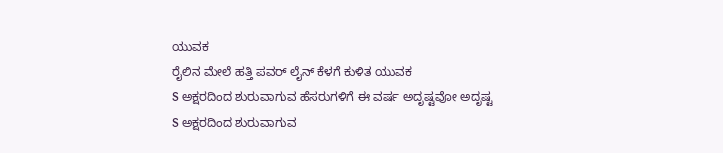ಯುವಕ
ರೈಲಿನ ಮೇಲೆ ಹತ್ತಿ ಪವರ್ ಲೈನ್ ಕೆಳಗೆ ಕುಳಿತ ಯುವಕ
S ಅಕ್ಷರದಿಂದ ಶುರುವಾಗುವ ಹೆಸರುಗಳಿಗೆ ಈ ವರ್ಷ ಅದೃಷ್ಟವೋ ಅದೃಷ್ಟ
S ಅಕ್ಷರದಿಂದ ಶುರುವಾಗುವ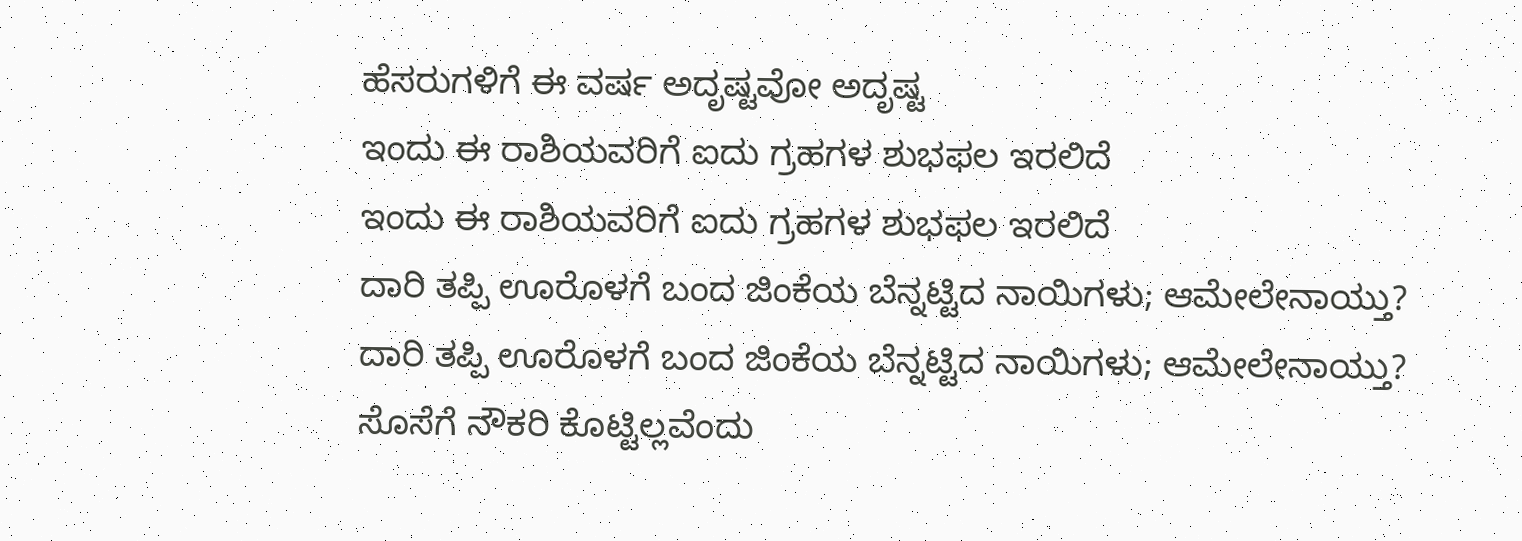ಹೆಸರುಗಳಿಗೆ ಈ ವರ್ಷ ಅದೃಷ್ಟವೋ ಅದೃಷ್ಟ
ಇಂದು ಈ ರಾಶಿಯವರಿಗೆ ಐದು ಗ್ರಹಗಳ ಶುಭಫಲ ಇರಲಿದೆ
ಇಂದು ಈ ರಾಶಿಯವರಿಗೆ ಐದು ಗ್ರಹಗಳ ಶುಭಫಲ ಇರಲಿದೆ
ದಾರಿ ತಪ್ಪಿ ಊರೊಳಗೆ ಬಂದ ಜಿಂಕೆಯ ಬೆನ್ನಟ್ಟಿದ ನಾಯಿಗಳು; ಆಮೇಲೇನಾಯ್ತು?
ದಾರಿ ತಪ್ಪಿ ಊರೊಳಗೆ ಬಂದ ಜಿಂಕೆಯ ಬೆನ್ನಟ್ಟಿದ ನಾಯಿಗಳು; ಆಮೇಲೇನಾಯ್ತು?
ಸೊಸೆಗೆ ನೌಕರಿ ಕೊಟ್ಟಿಲ್ಲವೆಂದು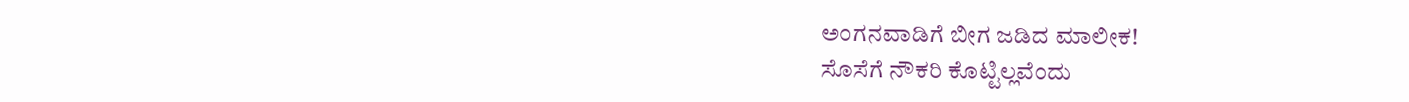ಅಂಗನವಾಡಿಗೆ ಬೀಗ ಜಡಿದ ಮಾಲೀಕ!
ಸೊಸೆಗೆ ನೌಕರಿ ಕೊಟ್ಟಿಲ್ಲವೆಂದು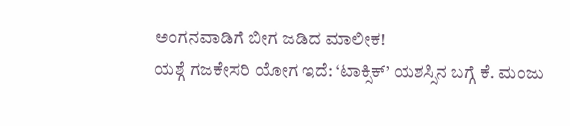ಅಂಗನವಾಡಿಗೆ ಬೀಗ ಜಡಿದ ಮಾಲೀಕ!
ಯಶ್ಗೆ ಗಜಕೇಸರಿ ಯೋಗ ಇದೆ: ‘ಟಾಕ್ಸಿಕ್’ ಯಶಸ್ಸಿನ ಬಗ್ಗೆ ಕೆ. ಮಂಜು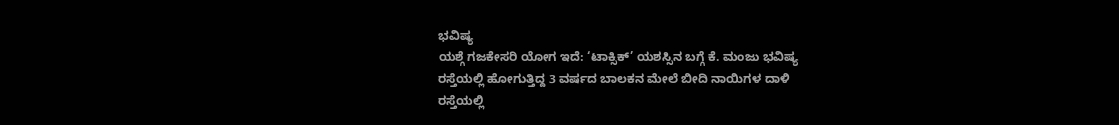ಭವಿಷ್ಯ
ಯಶ್ಗೆ ಗಜಕೇಸರಿ ಯೋಗ ಇದೆ: ‘ಟಾಕ್ಸಿಕ್’ ಯಶಸ್ಸಿನ ಬಗ್ಗೆ ಕೆ. ಮಂಜು ಭವಿಷ್ಯ
ರಸ್ತೆಯಲ್ಲಿ ಹೋಗುತ್ತಿದ್ದ 3 ವರ್ಷದ ಬಾಲಕನ ಮೇಲೆ ಬೀದಿ ನಾಯಿಗಳ ದಾಳಿ
ರಸ್ತೆಯಲ್ಲಿ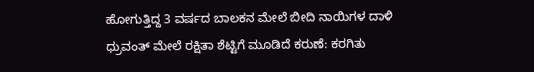ಹೋಗುತ್ತಿದ್ದ 3 ವರ್ಷದ ಬಾಲಕನ ಮೇಲೆ ಬೀದಿ ನಾಯಿಗಳ ದಾಳಿ
ಧ್ರುವಂತ್ ಮೇಲೆ ರಕ್ಷಿತಾ ಶೆಟ್ಟಿಗೆ ಮೂಡಿದೆ ಕರುಣೆ: ಕರಗಿತು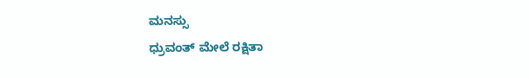ಮನಸ್ಸು
ಧ್ರುವಂತ್ ಮೇಲೆ ರಕ್ಷಿತಾ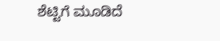ಶೆಟ್ಟಿಗೆ ಮೂಡಿದೆ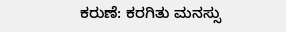ಕರುಣೆ: ಕರಗಿತು ಮನಸ್ಸು